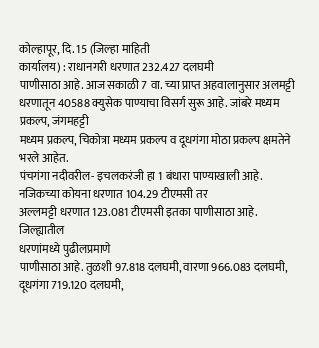कोल्हापूर, दि. 15 (जिल्हा माहिती
कार्यालय) : राधानगरी धरणात 232.427 दलघमी
पाणीसाठा आहे. आज सकाळी 7 वा. च्या प्राप्त अहवालानुसार अलमट्टी धरणातून 40588 क्युसेक पाण्याचा विसर्ग सुरू आहे. जांबरे मध्यम प्रकल्प, जंगमहट्टी
मध्यम प्रकल्प, चिकोत्रा मध्यम प्रकल्प व दूधगंगा मोठा प्रकल्प क्षमतेने भरले आहेत.
पंचगंगा नदीवरील- इचलकरंजी हा 1 बंधारा पाण्याखाली आहे. नजिकच्या कोयना धरणात 104.29 टीएमसी तर
अल्लमट्टी धरणात 123.081 टीएमसी इतका पाणीसाठा आहे.
जिल्ह्यातील
धरणांमध्ये पुढीलप्रमाणे
पाणीसाठा आहे. तुळशी 97.818 दलघमी, वारणा 966.083 दलघमी, दूधगंगा 719.120 दलघमी,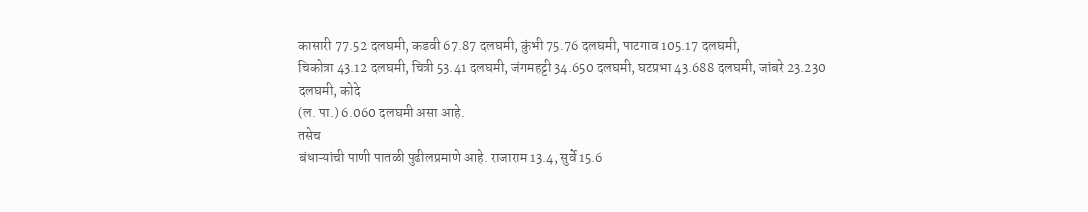कासारी 77.52 दलघमी, कडवी 67.87 दलघमी, कुंभी 75.76 दलघमी, पाटगाव 105.17 दलघमी,
चिकोत्रा 43.12 दलघमी, चित्री 53.41 दलघमी, जंगमहट्टी 34.650 दलघमी, घटप्रभा 43.688 दलघमी, जांबरे 23.230 दलघमी, कोदे
(ल. पा.) 6.060 दलघमी असा आहे.
तसेच
बंधाऱ्यांची पाणी पातळी पुढीलप्रमाणे आहे. राजाराम 13.4, सुर्वे 15.6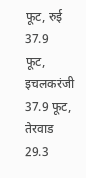फूट, रुई 37.9
फूट, इचलकरंजी 37.9 फूट, तेरवाड 29.3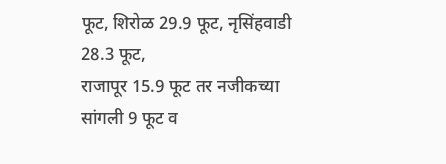फूट, शिरोळ 29.9 फूट, नृसिंहवाडी 28.3 फूट,
राजापूर 15.9 फूट तर नजीकच्या सांगली 9 फूट व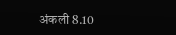अंकली 8.10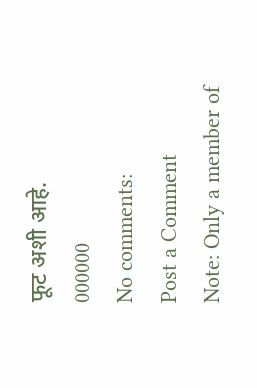फूट अशी आहे.
000000
No comments:
Post a Comment
Note: Only a member of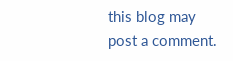this blog may post a comment.